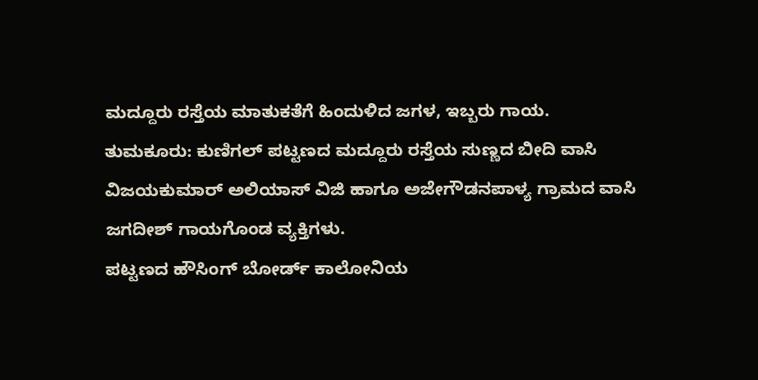ಮದ್ದೂರು ರಸ್ತೆಯ ಮಾತುಕತೆಗೆ ಹಿಂದುಳಿದ ಜಗಳ, ಇಬ್ಬರು ಗಾಯ.
ತುಮಕೂರು: ಕುಣಿಗಲ್ ಪಟ್ಟಣದ ಮದ್ದೂರು ರಸ್ತೆಯ ಸುಣ್ಣದ ಬೀದಿ ವಾಸಿ ವಿಜಯಕುಮಾರ್ ಅಲಿಯಾಸ್ ವಿಜಿ ಹಾಗೂ ಅಜೇಗೌಡನಪಾಳ್ಯ ಗ್ರಾಮದ ವಾಸಿ ಜಗದೀಶ್ ಗಾಯಗೊಂಡ ವ್ಯಕ್ತಿಗಳು.
ಪಟ್ಟಣದ ಹೌಸಿಂಗ್ ಬೋರ್ಡ್ ಕಾಲೋನಿಯ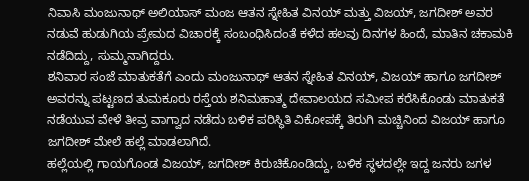ನಿವಾಸಿ ಮಂಜುನಾಥ್ ಅಲಿಯಾಸ್ ಮಂಜ ಆತನ ಸ್ನೇಹಿತ ವಿನಯ್ ಮತ್ತು ವಿಜಯ್, ಜಗದೀಶ್ ಅವರ ನಡುವೆ ಹುಡುಗಿಯ ಪ್ರೇಮದ ವಿಚಾರಕ್ಕೆ ಸಂಬಂಧಿಸಿದಂತೆ ಕಳೆದ ಹಲವು ದಿನಗಳ ಹಿಂದೆ, ಮಾತಿನ ಚಕಾಮಕಿ ನಡೆದಿದ್ದು, ಸುಮ್ಮನಾಗಿದ್ದರು.
ಶನಿವಾರ ಸಂಜೆ ಮಾತುಕತೆಗೆ ಎಂದು ಮಂಜುನಾಥ್ ಆತನ ಸ್ನೇಹಿತ ವಿನಯ್, ವಿಜಯ್ ಹಾಗೂ ಜಗದೀಶ್ ಅವರನ್ನು ಪಟ್ಟಣದ ತುಮಕೂರು ರಸ್ತೆಯ ಶನಿಮಹಾತ್ಮ ದೇವಾಲಯದ ಸಮೀಪ ಕರೆಸಿಕೊಂಡು ಮಾತುಕತೆ ನಡೆಯುವ ವೇಳೆ ತೀವ್ರ ವಾಗ್ವಾದ ನಡೆದು ಬಳಿಕ ಪರಿಸ್ಥಿತಿ ವಿಕೋಪಕ್ಕೆ ತಿರುಗಿ ಮಚ್ಚಿನಿಂದ ವಿಜಯ್ ಹಾಗೂ ಜಗದೀಶ್ ಮೇಲೆ ಹಲ್ಲೆ ಮಾಡಲಾಗಿದೆ.
ಹಲ್ಲೆಯಲ್ಲಿ ಗಾಯಗೊಂಡ ವಿಜಯ್, ಜಗದೀಶ್ ಕಿರುಚಿಕೊಂಡಿದ್ದು, ಬಳಿಕ ಸ್ಥಳದಲ್ಲೇ ಇದ್ದ ಜನರು ಜಗಳ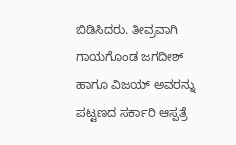ಬಿಡಿಸಿದರು. ತೀವ್ರವಾಗಿ ಗಾಯಗೊಂಡ ಜಗದೀಶ್ ಹಾಗೂ ವಿಜಯ್ ಅವರನ್ನು ಪಟ್ಟಣದ ಸರ್ಕಾರಿ ಆಸ್ಪತ್ರೆ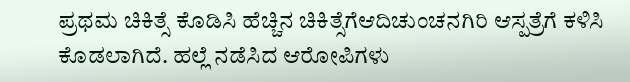ಪ್ರಥಮ ಚಿಕಿತ್ಸೆ ಕೊಡಿಸಿ ಹೆಚ್ಚಿನ ಚಿಕಿತ್ಸೆಗೆಆದಿಚುಂಚನಗಿರಿ ಆಸ್ಪತ್ರೆಗೆ ಕಳಿಸಿ ಕೊಡಲಾಗಿದೆ. ಹಲ್ಲೆ ನಡೆಸಿದ ಆರೋಪಿಗಳು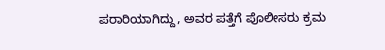ಪರಾರಿಯಾಗಿದ್ದು, ಅವರ ಪತ್ತೆಗೆ ಪೊಲೀಸರು ಕ್ರಮ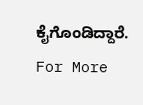ಕೈಗೊಂಡಿದ್ದಾರೆ.
For More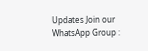Updates Join our WhatsApp Group :